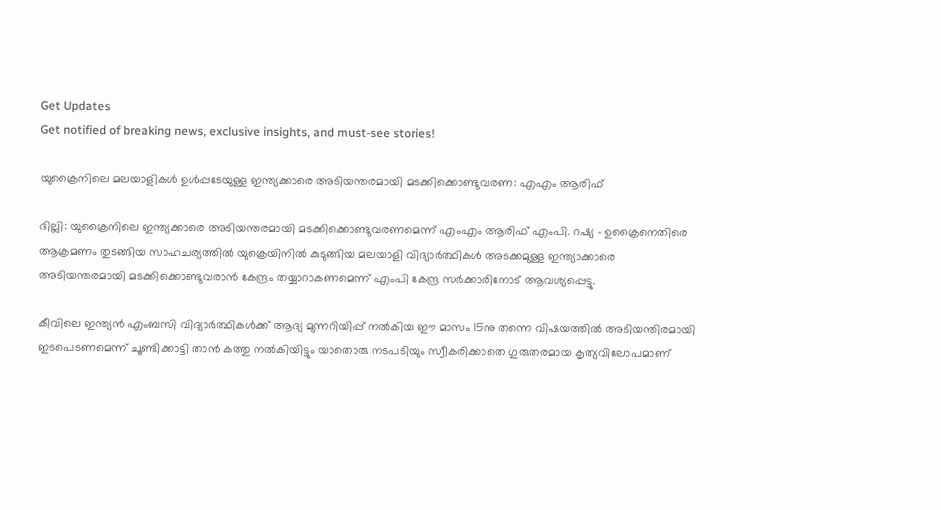Get Updates
Get notified of breaking news, exclusive insights, and must-see stories!

യുക്രൈനിലെ മലയാളികള്‍ ഉള്‍പ്പടേയുള്ള ഇന്ത്യക്കാരെ അടിയന്തരമായി മടക്കിക്കൊണ്ടുവരണ: എഎം ആരിഫ്

ദില്ലി: യുക്രൈനിലെ ഇന്ത്യക്കാരെ അടിയന്തരമായി മടക്കിക്കൊണ്ടുവരണമെന്ന് എംഎം ആരിഫ് എംപി. റഷ്യ - ഉക്രൈനെതിരെ ആക്രമണം തുടങ്ങിയ സാഹചര്യത്തിൽ യുക്രെയിനിൽ കുടുങ്ങിയ മലയാളി വിദ്യാർത്ഥികൾ അടക്കമുള്ള ഇന്ത്യാക്കാരെ അടിയന്തരമായി മടക്കിക്കൊണ്ടുവരാൻ കേന്ദ്രം തയ്യാറാകണമെന്ന് എംപി കേന്ദ്ര സർക്കാരിനോട് ആവശ്യപ്പെട്ടു.

കീവിലെ ഇന്ത്യൻ എംബസി വിദ്യാർത്ഥികൾക്ക്‌ ആദ്യ മുന്നറിയിപ്പ്‌ നൽകിയ ഈ മാസം 15നു തന്നെ വിഷയത്തിൽ അടിയന്തിരമായി ഇടപെടണമെന്ന് ചൂണ്ടിക്കാട്ടി താൻ കത്തു നൽകിയിട്ടും യാതൊരു നടപടിയും സ്വീകരിക്കാതെ ഗുരുതരമായ കൃത്യവിലോപമാണ്‌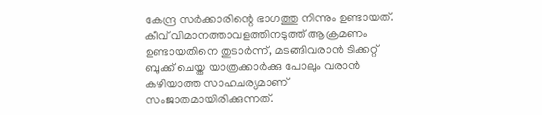കേന്ദ്ര സർക്കാരിന്റെ ഭാഗത്തു നിന്നും ഉണ്ടായത്‌. കീവ്‌ വിമാനത്താവളത്തിനടുത്ത്‌ ആക്രമണം ഉണ്ടായതിനെ തുടാർന്ന്, മടങ്ങിവരാൻ ടിക്കറ്റ്‌ ബുക്ക്‌ ചെയ്ത യാത്രക്കാർക്കു പോലും വരാൻ കഴിയാത്ത സാഹചര്യമാണ്‌ സംജാതമായിരിക്കുന്നത്‌.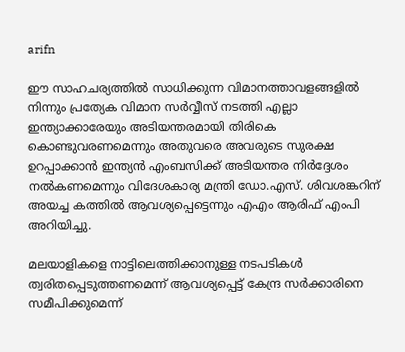arifn

ഈ സാഹചര്യത്തിൽ സാധിക്കുന്ന വിമാനത്താവളങ്ങളിൽ നിന്നും പ്രത്യേക വിമാന സർവ്വീസ്‌ നടത്തി എല്ലാ ഇന്ത്യാക്കാരേയും അടിയന്തരമായി തിരികെ കൊണ്ടുവരണമെന്നും അതുവരെ അവരുടെ സുരക്ഷ ഉറപ്പാക്കാൻ ഇന്ത്യൻ എംബസിക്ക്‌ അടിയന്തര നിർദ്ദേശം നൽകണമെന്നും വിദേശകാര്യ മന്ത്രി ഡോ.എസ്‌. ശിവശങ്കറിന്‌ അയച്ച കത്തിൽ ആവശ്യപ്പെട്ടെന്നും എഎം ആരിഫ് എംപി അറിയിച്ചു.

മലയാളികളെ നാട്ടിലെത്തിക്കാനുള്ള നടപടികൾ ത്വരിതപ്പെടുത്തണമെന്ന് ആവശ്യപ്പെട്ട് കേന്ദ്ര സർക്കാരിനെ സമീപിക്കുമെന്ന്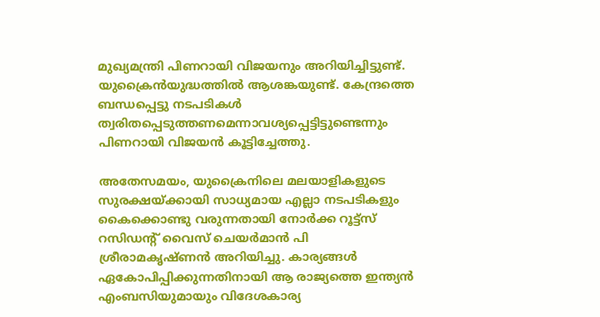മുഖ്യമന്ത്രി പിണറായി വിജയനും അറിയിച്ചിട്ടുണ്ട്. യുക്രൈൻയുദ്ധത്തിൽ ആശങ്കയുണ്ട്. കേന്ദ്രത്തെ ബന്ധപ്പെട്ടു നടപടികൾ ത്വരിതപ്പെടുത്തണമെന്നാവശ്യപ്പെട്ടിട്ടുണ്ടെന്നും പിണറായി വിജയന്‍ കൂട്ടിച്ചേത്തു.

അതേസമയം, യുക്രൈനിലെ മലയാളികളുടെ സുരക്ഷയ്ക്കായി സാധ്യമായ എല്ലാ നടപടികളും കൈക്കൊണ്ടു വരുന്നതായി നോര്‍ക്ക റൂട്ട്സ് റസിഡന്റ് വൈസ് ചെയര്‍മാന്‍ പി ശ്രീരാമകൃഷ്ണന്‍ അറിയിച്ചു. കാര്യങ്ങള്‍ ഏകോപിപ്പിക്കുന്നതിനായി ആ രാജ്യത്തെ ഇന്ത്യന്‍ എംബസിയുമായും വിദേശകാര്യ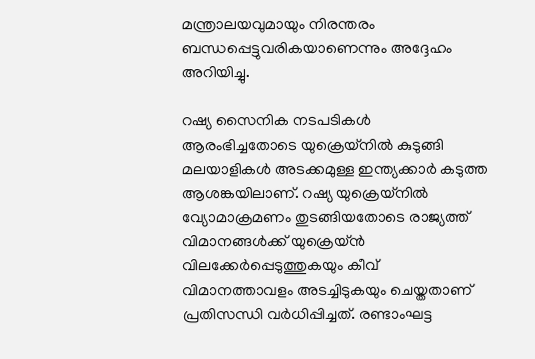മന്ത്രാലയവുമായും നിരന്തരം ബന്ധപ്പെട്ടുവരികയാണെന്നും അദ്ദേഹം അറിയിച്ചു.

റഷ്യ സൈനിക നടപടികൾ ആരംഭിച്ചതോടെ യുക്രെയ്നിൽ കുടുങ്ങി മലയാളികൾ അടക്കമുള്ള ഇന്ത്യക്കാർ കടുത്ത ആശങ്കയിലാണ്. റഷ്യ യുക്രെയ്നിൽ വ്യോമാക്രമണം തുടങ്ങിയതോടെ രാജ്യത്ത് വിമാനങ്ങൾക്ക് യുക്രെയ്ൻ വിലക്കേർപ്പെടുത്തുകയും കീവ് വിമാനത്താവളം അടച്ചിടുകയും ചെയ്തതാണ് പ്രതിസന്ധി വർധിപ്പിച്ചത്. രണ്ടാംഘട്ട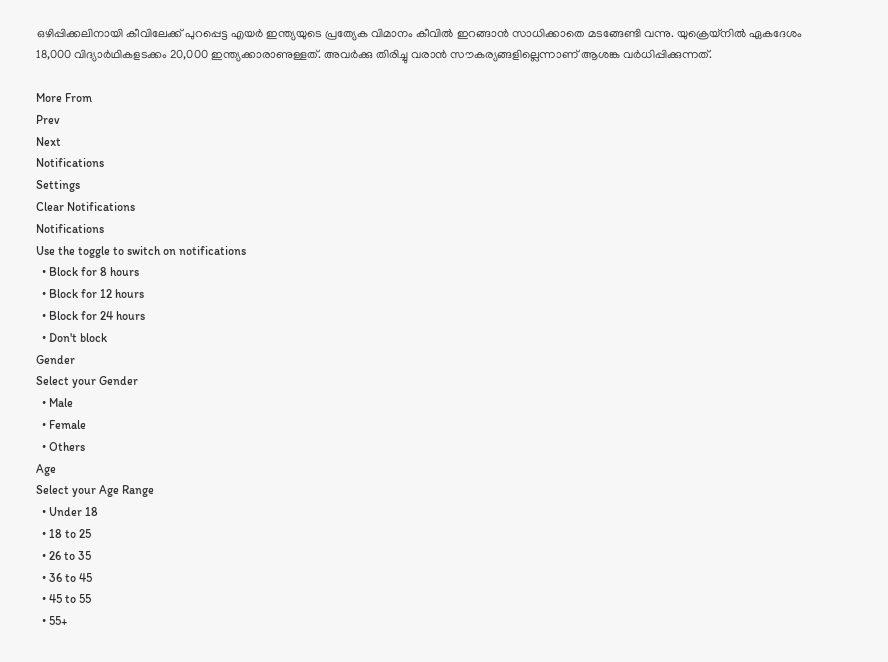ഒഴിപ്പിക്കലിനായി കീവിലേക്ക് പുറപ്പെട്ട എയർ ഇന്ത്യയുടെ പ്രത്യേക വിമാനം കീവിൽ ഇറങ്ങാൻ സാധിക്കാതെ മടങ്ങേണ്ടി വന്നു. യുക്രെയ്നിൽ ഏകദേശം 18,000 വിദ്യാർഥികളടക്കം 20,000 ഇന്ത്യക്കാരാണുള്ളത്. അവർക്കു തിരിച്ചു വരാൻ സൗകര്യങ്ങളില്ലെന്നാണ് ആശങ്ക വർധിപ്പിക്കുന്നത്.

More From
Prev
Next
Notifications
Settings
Clear Notifications
Notifications
Use the toggle to switch on notifications
  • Block for 8 hours
  • Block for 12 hours
  • Block for 24 hours
  • Don't block
Gender
Select your Gender
  • Male
  • Female
  • Others
Age
Select your Age Range
  • Under 18
  • 18 to 25
  • 26 to 35
  • 36 to 45
  • 45 to 55
  • 55+